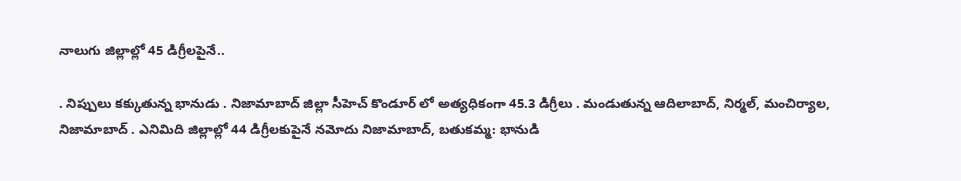నాలుగు జిల్లాల్లో 45 డిగ్రీలపైనే..

. నిప్పులు కక్కుతున్న భానుడు . నిజామాబాద్ జిల్లా సీహెచ్ కొండూర్ లో అత్యధికంగా 45.3 డిగ్రీలు . మండుతున్న ఆదిలాబాద్, నిర్మల్, మంచిర్యాల, నిజామాబాద్ . ఎనిమిది జిల్లాల్లో 44 డిగ్రీలకుపైనే నమోదు నిజామాబాద్, బతుకమ్మ: భానుడి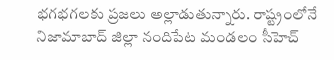భగభగలకు ప్రజలు అల్లాడుతున్నారు. రాష్ట్రంలోనే నిజామాబాద్ జిల్లా నందిపేట మండలం సీహెచ్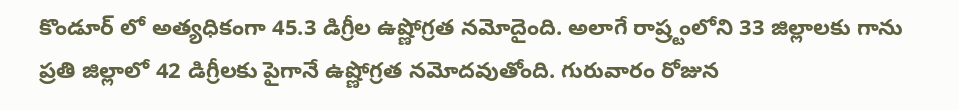కొండూర్ లో అత్యధికంగా 45.3 డిగ్రీల ఉష్ణోగ్రత నమోదైంది. అలాగే రాష్ర్టంలోని 33 జిల్లాలకు గాను ప్రతి జిల్లాలో 42 డిగ్రీలకు పైగానే ఉష్ణోగ్రత నమోదవుతోంది. గురువారం రోజున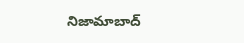నిజామాబాద్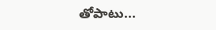తోపాటు...